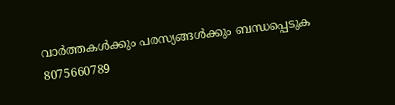വാർത്തകൾക്കും പരസ്യങ്ങൾക്കും ബന്ധപ്പെടുക 8075660789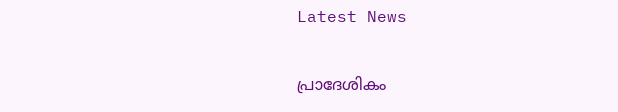Latest News

പ്രാദേശികം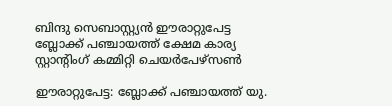ബിന്ദു സെബാസ്റ്റ്യൻ ഈരാറ്റുപേട്ട ബ്ലോക്ക്‌ പഞ്ചായത്ത്‌ ക്ഷേമ കാര്യ സ്റ്റാന്റിംഗ് കമ്മിറ്റി ചെയർപേഴ്സൺ

ഈരാറ്റുപേട്ട: ബ്ലോക്ക്‌ പഞ്ചായത്ത്‌ യു.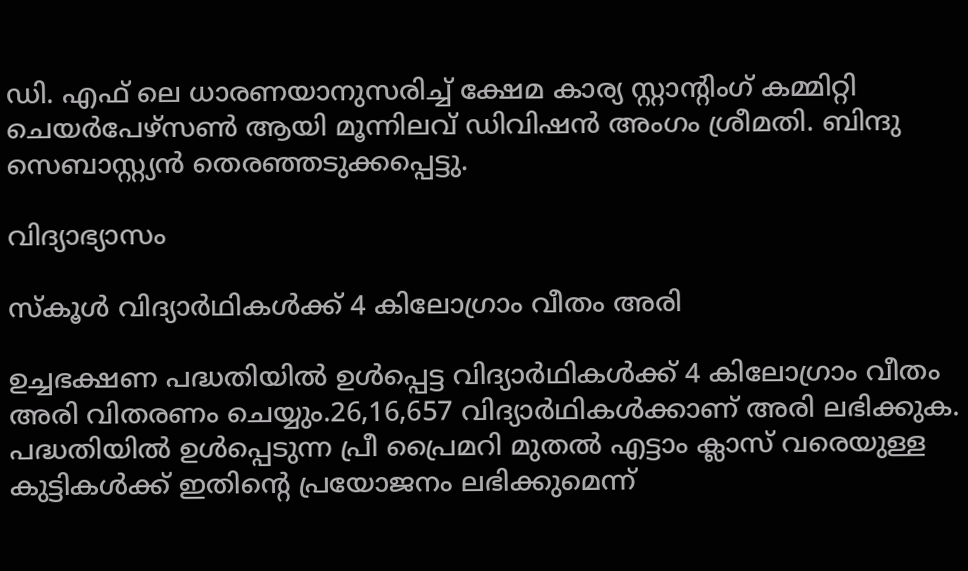ഡി. എഫ് ലെ ധാരണയാനുസരിച്ച് ക്ഷേമ കാര്യ സ്റ്റാന്റിംഗ് കമ്മിറ്റി ചെയർപേഴ്സൺ ആയി മൂന്നിലവ് ഡിവിഷൻ അംഗം ശ്രീമതി. ബിന്ദു സെബാസ്റ്റ്യൻ തെരഞ്ഞടുക്കപ്പെട്ടു.

വിദ്യാഭ്യാസം

സ്കൂൾ വിദ്യാർഥികൾക്ക് 4 കിലോഗ്രാം വീതം അരി

ഉച്ചഭക്ഷണ പദ്ധതിയിൽ ഉൾപ്പെട്ട വിദ്യാർഥികൾക്ക് 4 കിലോഗ്രാം വീതം അരി വിതരണം ചെയ്യും.26,16,657 വിദ്യാർഥികൾക്കാണ് അരി ലഭിക്കുക. പദ്ധതിയിൽ ഉൾപ്പെടുന്ന പ്രീ പ്രൈമറി മുതൽ എട്ടാം ക്ലാസ് വരെയുള്ള കുട്ടികൾക്ക് ഇതിന്റെ പ്രയോജനം ലഭിക്കുമെന്ന്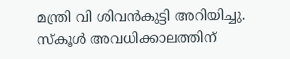മന്ത്രി വി ശിവൻകുട്ടി അറിയിച്ചു. സ്കൂൾ അവധിക്കാലത്തിന്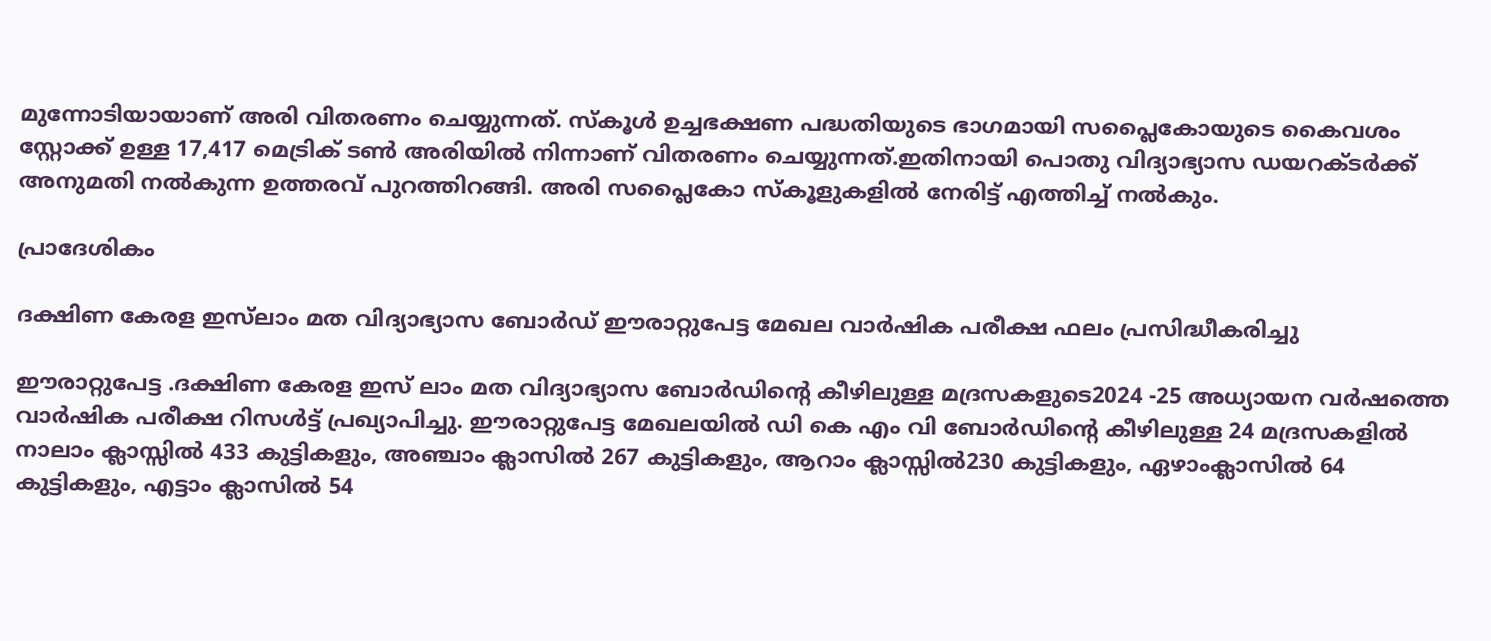മുന്നോടിയായാണ് അരി വിതരണം ചെയ്യുന്നത്. സ്കൂൾ ഉച്ചഭക്ഷണ പദ്ധതിയുടെ ഭാഗമായി സപ്ലൈകോയുടെ കൈവശം സ്റ്റോക്ക് ഉള്ള 17,417 മെട്രിക് ടൺ അരിയിൽ നിന്നാണ് വിതരണം ചെയ്യുന്നത്‌.ഇതിനായി പൊതു വിദ്യാഭ്യാസ ഡയറക്ടർക്ക് അനുമതി നൽകുന്ന ഉത്തരവ് പുറത്തിറങ്ങി. അരി സപ്ലൈകോ സ്കൂളുകളിൽ നേരിട്ട് എത്തിച്ച് നൽകും.

പ്രാദേശികം

ദക്ഷിണ കേരള ഇസ്‍ലാം മത വിദ്യാഭ്യാസ ബോർഡ് ഈരാറ്റുപേട്ട മേഖല വാർഷിക പരീക്ഷ ഫലം പ്രസിദ്ധീകരിച്ചു

ഈരാറ്റുപേട്ട .ദക്ഷിണ കേരള ഇസ് ലാം മത വിദ്യാഭ്യാസ ബോർഡിന്റെ കീഴിലുള്ള മദ്രസകളുടെ2024 -25 അധ്യായന വർഷത്തെ വാർഷിക പരീക്ഷ റിസൾട്ട് പ്രഖ്യാപിച്ചു. ഈരാറ്റുപേട്ട മേഖലയിൽ ഡി കെ എം വി ബോർഡിന്റെ കീഴിലുള്ള 24 മദ്രസകളിൽ നാലാം ക്ലാസ്സിൽ 433 കുട്ടികളും, അഞ്ചാം ക്ലാസിൽ 267 കുട്ടികളും, ആറാം ക്ലാസ്സിൽ230 കുട്ടികളും, ഏഴാംക്ലാസിൽ 64 കുട്ടികളും, എട്ടാം ക്ലാസിൽ 54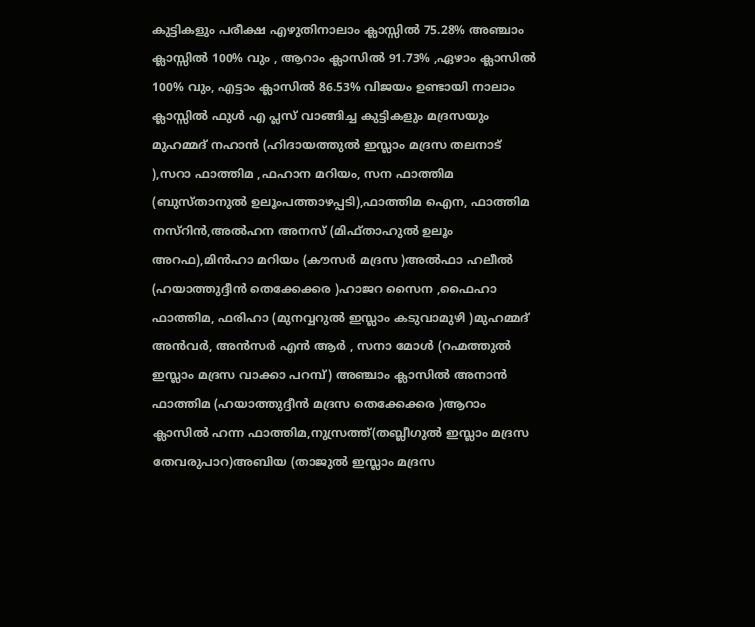കുട്ടികളും പരീക്ഷ എഴുതിനാലാം ക്ലാസ്സിൽ 75.28% അഞ്ചാം ക്ലാസ്സിൽ 100% വും , ആറാം ക്ലാസിൽ 91.73% ,ഏഴാം ക്ലാസിൽ 100% വും, എട്ടാം ക്ലാസിൽ 86.53% വിജയം ഉണ്ടായി നാലാം ക്ലാസ്സിൽ ഫുൾ എ പ്ലസ് വാങ്ങിച്ച കുട്ടികളും മദ്രസയും മുഹമ്മദ് നഹാൻ (ഹിദായത്തുൽ ഇസ്ലാം മദ്രസ തലനാട് ),സറാ ഫാത്തിമ ,ഫഹാന മറിയം, സന ഫാത്തിമ (ബുസ്താനുൽ ഉലൂംപത്താഴപ്പടി),ഫാത്തിമ ഐന, ഫാത്തിമ നസ്റിൻ,അൽഹന അനസ് (മിഫ്താഹുൽ ഉലൂം അറഫ),മിൻഹാ മറിയം (കൗസർ മദ്രസ )അൽഫാ ഹലീൽ (ഹയാത്തുദ്ദീൻ തെക്കേക്കര )ഹാജറ സൈന ,ഫൈഹാ ഫാത്തിമ, ഫരിഹാ (മുനവ്വറുൽ ഇസ്ലാം കടുവാമുഴി )മുഹമ്മദ് അൻവർ, അൻസർ എൻ ആർ , സനാ മോൾ (റഹ്മത്തുൽ ഇസ്ലാം മദ്രസ വാക്കാ പറമ്പ്) അഞ്ചാം ക്ലാസിൽ അനാൻ ഫാത്തിമ (ഹയാത്തുദ്ദീൻ മദ്രസ തെക്കേക്കര )ആറാം ക്ലാസിൽ ഹന്ന ഫാത്തിമ,നുസ്രത്ത്(തബ്ലീഗുൽ ഇസ്ലാം മദ്രസ തേവരുപാറ)അബിയ (താജുൽ ഇസ്ലാം മദ്രസ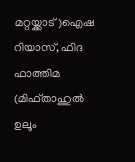മറ്റയ്ക്കാട്)ഐഷ റിയാസ്, ഫിദ ഫാത്തിമ (മിഫ്താഹുൽ ഉലൂം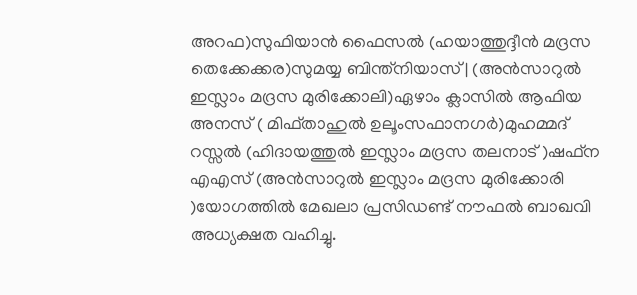അറഫ)സുഫിയാൻ ഫൈസൽ (ഹയാത്തുദ്ദീൻ മദ്രസ തെക്കേക്കര)സുമയ്യ ബിന്ത്നിയാസ് | (അൻസാറുൽ ഇസ്ലാം മദ്രസ മുരിക്കോലി)ഏഴാം ക്ലാസിൽ ആഫിയ അനസ് ( മിഫ്താഹുൽ ഉലൂംസഫാനഗർ)മുഹമ്മദ് റസ്സൽ (ഹിദായത്തുൽ ഇസ്ലാം മദ്രസ തലനാട് )ഷഫ്ന എഎസ് (അൻസാറുൽ ഇസ്ലാം മദ്രസ മുരിക്കോരി )യോഗത്തിൽ മേഖലാ പ്രസിഡണ്ട് നൗഫൽ ബാഖവി അധ്യക്ഷത വഹിച്ചു.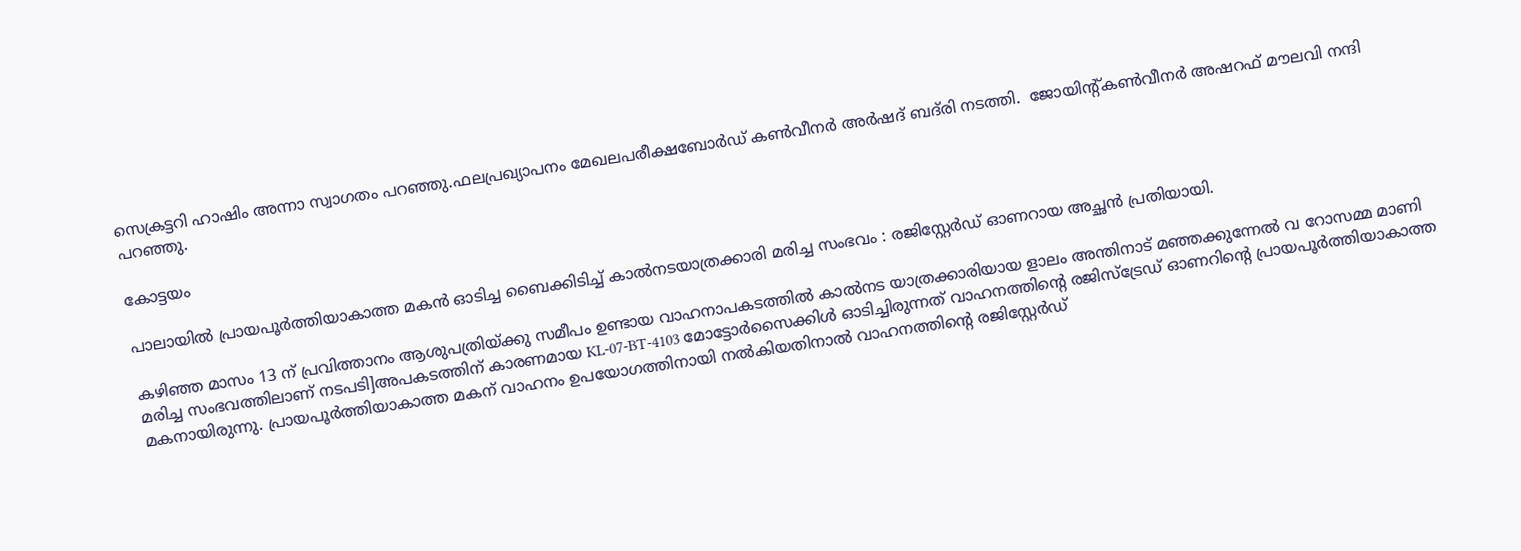സെക്രട്ടറി ഹാഷിം അന്നാ സ്വാഗതം പറഞ്ഞു.ഫലപ്രഖ്യാപനം മേഖലപരീക്ഷബോർഡ് കൺവീനർ അർഷദ് ബദ്‌രി നടത്തി.  ജോയിൻ്റ്കൺവീനർ അഷറഫ് മൗലവി നന്ദി പറഞ്ഞു.

കോട്ടയം

പാലായിൽ പ്രായപൂർത്തിയാകാത്ത മകൻ ഓടിച്ച ബൈക്കിടിച്ച് കാൽനടയാത്രക്കാരി മരിച്ച സംഭവം : രജിസ്റ്റേർഡ് ഓണറായ അച്ഛൻ പ്രതിയായി.

കഴിഞ്ഞ മാസം 13 ന് പ്രവിത്താനം ആശുപത്രിയ്ക്കു സമീപം ഉണ്ടായ വാഹനാപകടത്തിൽ കാൽനട യാത്രക്കാരിയായ ളാലം അന്തിനാട് മഞ്ഞക്കുന്നേൽ വ റോസമ്മ മാണി മരിച്ച സംഭവത്തിലാണ് നടപടി]അപകടത്തിന് കാരണമായ KL-07-BT-4103 മോട്ടോർസൈക്കിൾ ഓടിച്ചിരുന്നത് വാഹനത്തിന്റെ രജിസ്ട്രേഡ് ഓണറിന്റെ പ്രായപൂർത്തിയാകാത്ത മകനായിരുന്നു. പ്രായപൂർത്തിയാകാത്ത മകന് വാഹനം ഉപയോഗത്തിനായി നൽകിയതിനാൽ വാഹനത്തിന്റെ രജിസ്റ്റേർഡ്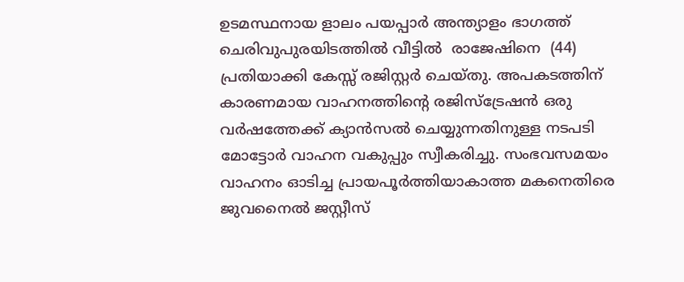ഉടമസ്ഥനായ ളാലം പയപ്പാർ അന്ത്യാളം ഭാഗത്ത് ചെരിവുപുരയിടത്തിൽ വീട്ടിൽ  രാജേഷിനെ  (44) പ്രതിയാക്കി കേസ്സ് രജിസ്റ്റർ ചെയ്തു. അപകടത്തിന് കാരണമായ വാഹനത്തിന്റെ രജിസ്ട്രേഷൻ ഒരു വർഷത്തേക്ക് ക്യാൻസൽ ചെയ്യുന്നതിനുള്ള നടപടി മോട്ടോർ വാഹന വകുപ്പും സ്വീകരിച്ചു. സംഭവസമയം വാഹനം ഓടിച്ച പ്രായപൂർത്തിയാകാത്ത മകനെതിരെ ജുവനൈൽ ജസ്റ്റീസ്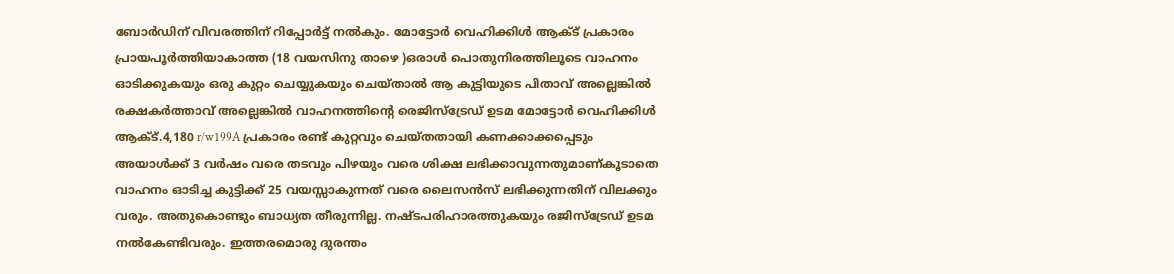ബോർഡിന് വിവരത്തിന് റിപ്പോർട്ട് നൽകും. മോട്ടോർ വെഹിക്കിൾ ആക്ട് പ്രകാരം പ്രായപൂർത്തിയാകാത്ത (18 വയസിനു താഴെ )ഒരാൾ പൊതുനിരത്തിലൂടെ വാഹനം ഓടിക്കുകയും ഒരു കുറ്റം ചെയ്യുകയും ചെയ്താൽ ആ കുട്ടിയുടെ പിതാവ് അല്ലെങ്കിൽ രക്ഷകർത്താവ് അല്ലെങ്കിൽ വാഹനത്തിന്റെ രെജിസ്ട്രേഡ് ഉടമ മോട്ടോർ വെഹിക്കിൾ ആക്ട്.4,180 r/w199A പ്രകാരം രണ്ട് കുറ്റവും ചെയ്തതായി കണക്കാക്കപ്പെടും അയാൾക്ക് 3 വർഷം വരെ തടവും പിഴയും വരെ ശിക്ഷ ലഭിക്കാവുന്നതുമാണ്കൂടാതെ വാഹനം ഓടിച്ച കുട്ടിക്ക് 25 വയസ്സാകുന്നത് വരെ ലൈസൻസ് ലഭിക്കുന്നതിന് വിലക്കും വരും. അതുകൊണ്ടും ബാധ്യത തീരുന്നില്ല. നഷ്ടപരിഹാരത്തുകയും രജിസ്ട്രേഡ് ഉടമ നൽകേണ്ടിവരും. ഇത്തരമൊരു ദുരന്തം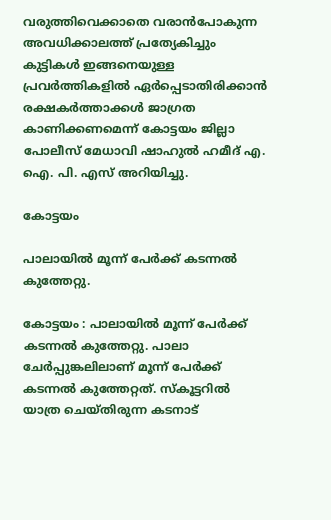വരുത്തിവെക്കാതെ വരാൻപോകുന്ന അവധിക്കാലത്ത് പ്രത്യേകിച്ചും കുട്ടികൾ ഇങ്ങനെയുള്ള പ്രവർത്തികളിൽ ഏർപ്പെടാതിരിക്കാൻ രക്ഷകർത്താക്കൾ ജാഗ്രത കാണിക്കണമെന്ന് കോട്ടയം ജില്ലാ പോലീസ് മേധാവി ഷാഹുൽ ഹമീദ് എ. ഐ. പി. എസ് അറിയിച്ചു.

കോട്ടയം

പാലായിൽ മൂന്ന് പേർക്ക് കടന്നൽ കുത്തേറ്റു.

കോട്ടയം : പാലായിൽ മൂന്ന് പേർക്ക് കടന്നൽ കുത്തേറ്റു. പാലാ ചേർപ്പുങ്കലിലാണ് മൂന്ന് പേർക്ക് കടന്നൽ കുത്തേറ്റത്. സ്കൂട്ടറിൽ യാത്ര ചെയ്തിരുന്ന കടനാട്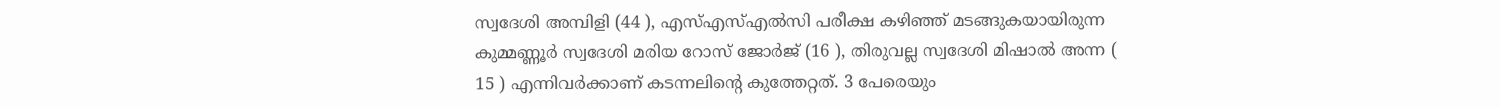സ്വദേശി അമ്പിളി (44 ), എസ്എസ്എൽസി പരീക്ഷ കഴിഞ്ഞ് മടങ്ങുകയായിരുന്ന കുമ്മണ്ണൂർ സ്വദേശി മരിയ റോസ് ജോർജ് (16 ), തിരുവല്ല സ്വദേശി മിഷാൽ അന്ന ( 15 ) എന്നിവർക്കാണ് കടന്നലിൻ്റെ കുത്തേറ്റത്. 3 പേരെയും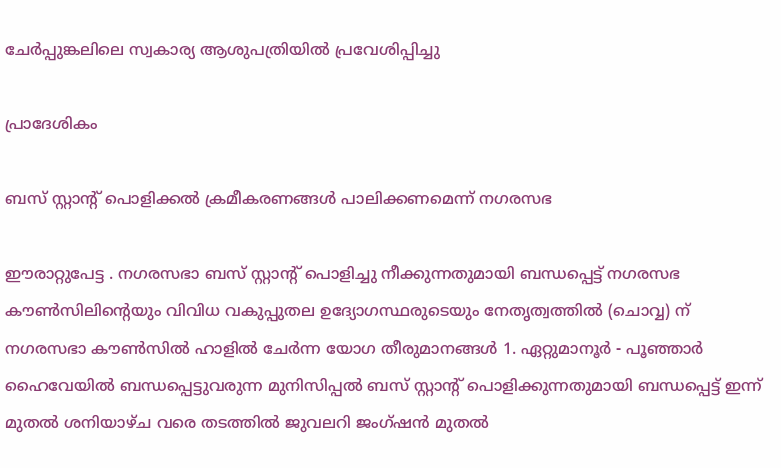ചേർപ്പുങ്കലിലെ സ്വകാര്യ ആശുപത്രിയിൽ പ്രവേശിപ്പിച്ചു

പ്രാദേശികം

ബസ് സ്റ്റാൻ്റ് പൊളിക്കൽ ക്രമീകരണങ്ങൾ പാലിക്കണമെന്ന് നഗരസഭ

ഈരാറ്റുപേട്ട . നഗരസഭാ ബസ് സ്റ്റാന്റ് പൊളിച്ചു നീക്കുന്നതുമായി ബന്ധപ്പെട്ട് നഗരസഭ കൗൺസിലിന്റെയും വിവിധ വകുപ്പുതല ഉദ്യോഗസ്ഥരുടെയും നേതൃത്വത്തിൽ (ചൊവ്വ) ന് നഗരസഭാ കൗൺസിൽ ഹാളിൽ ചേർന്ന യോഗ തീരുമാനങ്ങൾ 1. ഏറ്റുമാനൂർ - പൂഞ്ഞാർ ഹൈവേയിൽ ബന്ധപ്പെട്ടുവരുന്ന മുനിസിപ്പൽ ബസ് സ്റ്റാന്റ് പൊളിക്കുന്നതുമായി ബന്ധപ്പെട്ട് ഇന്ന് മുതൽ ശനിയാഴ്ച വരെ തടത്തിൽ ജുവലറി ജംഗ്ഷൻ മുതൽ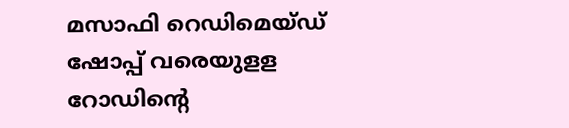മസാഫി റെഡിമെയ്ഡ് ഷോപ്പ് വരെയുളള റോഡിന്റെ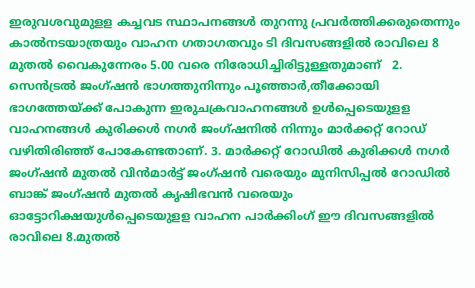ഇരുവശവുമുളള കച്ചവട സ്ഥാപനങ്ങൾ തുറന്നു പ്രവർത്തിക്കരുതെന്നും കാൽനടയാത്രയും വാഹന ഗതാഗതവും ടി ദിവസങ്ങളിൽ രാവിലെ 8 മുതൽ വൈകുന്നേരം 5.00 വരെ നിരോധിച്ചിരിട്ടുള്ളതുമാണ്   2. സെൻട്രൽ ജംഗ്ഷൻ ഭാഗത്തുനിന്നും പൂഞ്ഞാർ,തീക്കോയി ഭാഗത്തേയ്ക്ക് പോകുന്ന ഇരുചക്രവാഹനങ്ങൾ ഉൾപ്പെടെയുളള വാഹനങ്ങൾ കുരിക്കൾ നഗർ ജംഗ്ഷനിൽ നിന്നും മാർക്കറ്റ് റോഡ് വഴിതിരിഞ്ഞ് പോകേണ്ടതാണ്. 3. മാർക്കറ്റ് റോഡിൽ കുരിക്കൾ നഗർ ജംഗ്ഷൻ മുതൽ വിൻമാർട്ട് ജംഗ്ഷൻ വരെയും മുനിസിപ്പൽ റോഡിൽ ബാങ്ക് ജംഗ്ഷൻ മുതൽ കൃഷിഭവൻ വരെയും ഓട്ടോറിക്ഷയുൾപ്പെടെയുളള വാഹന പാർക്കിംഗ് ഈ ദിവസങ്ങളിൽ രാവിലെ 8.മുതൽ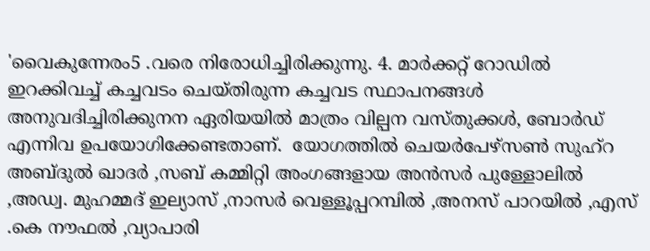'വൈകുന്നേരം5 .വരെ നിരോധിച്ചിരിക്കുന്നു. 4. മാർക്കറ്റ് റോഡിൽ ഇറക്കിവച്ച് കച്ചവടം ചെയ്തിരുന്ന കച്ചവട സ്ഥാപനങ്ങൾ അനുവദിച്ചിരിക്കുനന ഏരിയയിൽ മാത്രം വില്പന വസ്തുക്കൾ, ബോർഡ് എന്നിവ ഉപയോഗിക്കേണ്ടതാണ്.  യോഗത്തിൽ ചെയർപേഴ്സൺ സുഹ്റ അബ്ദുൽ ഖാദർ ,സബ് കമ്മിറ്റി അംഗങ്ങളായ അൻസർ പുള്ളോലിൽ ,അഡ്വ. മുഹമ്മദ് ഇല്യാസ് ,നാസർ വെള്ളൂപ്പറമ്പിൽ ,അനസ് പാറയിൽ ,എസ് .കെ നൗഫൽ ,വ്യാപാരി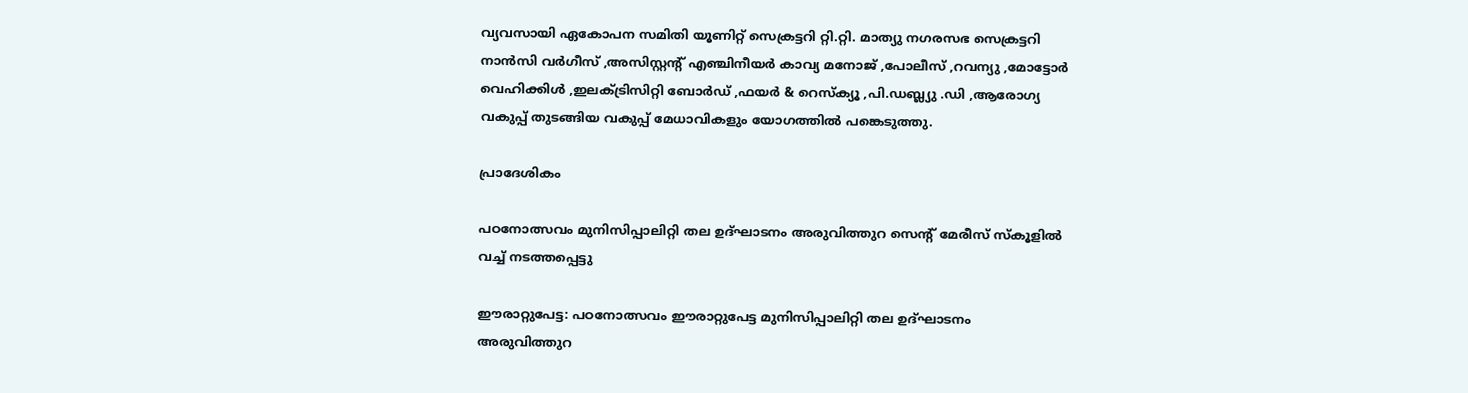വ്യവസായി ഏകോപന സമിതി യൂണിറ്റ് സെക്രട്ടറി റ്റി.റ്റി. മാത്യു നഗരസഭ സെക്രട്ടറി നാൻസി വർഗീസ് ,അസിസ്റ്റൻ്റ് എഞ്ചിനീയർ കാവ്യ മനോജ് ,പോലീസ് ,റവന്യു ,മോട്ടോർ വെഹിക്കിൾ ,ഇലക്ട്രിസിറ്റി ബോർഡ് ,ഫയർ & റെസ്ക്യൂ ,പി.ഡബ്ല്യു .ഡി ,ആരോഗ്യ വകുപ്പ് തുടങ്ങിയ വകുപ്പ് മേധാവികളും യോഗത്തിൽ പങ്കെടുത്തു.

പ്രാദേശികം

പഠനോത്സവം മുനിസിപ്പാലിറ്റി തല ഉദ്ഘാടനം അരുവിത്തുറ സെന്റ് മേരീസ് സ്കൂളിൽ വച്ച് നടത്തപ്പെട്ടു

ഈരാറ്റുപേട്ട: പഠനോത്സവം ഈരാറ്റുപേട്ട മുനിസിപ്പാലിറ്റി തല ഉദ്ഘാടനം അരുവിത്തുറ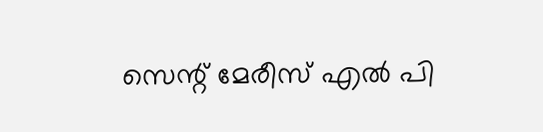സെന്റ് മേരീസ് എൽ പി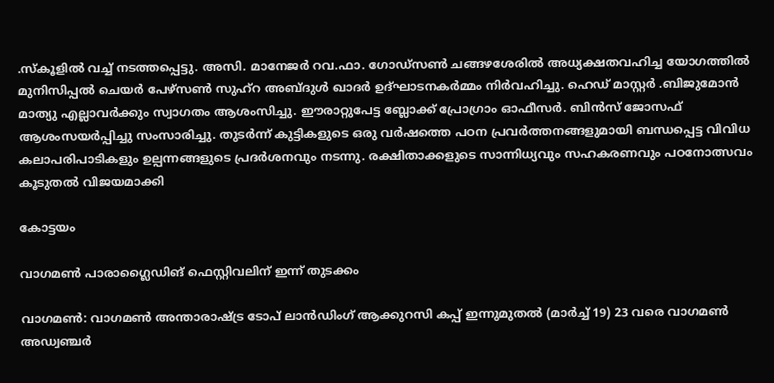.സ്കൂളിൽ വച്ച് നടത്തപ്പെട്ടു. അസി. മാനേജർ റവ.ഫാ. ഗോഡ്സൺ ചങ്ങഴശേരിൽ അധ്യക്ഷതവഹിച്ച യോഗത്തിൽ മുനിസിപ്പൽ ചെയർ പേഴ്സൺ സുഹ്റ അബ്ദുൾ ഖാദർ ഉദ്ഘാടനകർമ്മം നിർവഹിച്ചു. ഹെഡ് മാസ്റ്റർ .ബിജുമോൻ മാത്യു എല്ലാവർക്കും സ്വാഗതം ആശംസിച്ചു. ഈരാറ്റുപേട്ട ബ്ലോക്ക് പ്രോഗ്രാം ഓഫീസർ. ബിൻസ് ജോസഫ് ആശംസയർപ്പിച്ചു സംസാരിച്ചു. തുടർന്ന് കുട്ടികളുടെ ഒരു വർഷത്തെ പഠന പ്രവർത്തനങ്ങളുമായി ബന്ധപ്പെട്ട വിവിധ കലാപരിപാടികളും ഉല്പന്നങ്ങളുടെ പ്രദർശനവും നടന്നു. രക്ഷിതാക്കളുടെ സാന്നിധ്യവും സഹകരണവും പഠനോത്സവം കൂടുതൽ വിജയമാക്കി

കോട്ടയം

വാഗമണ്‍ പാരാഗ്ലൈഡിങ് ഫെസ്റ്റിവലിന് ഇന്ന് തുടക്കം

വാഗമണ്‍: വാഗമണ്‍ അന്താരാഷ്ട്ര ടോപ് ലാന്‍ഡിംഗ് ആക്കുറസി കപ്പ് ഇന്നുമുതൽ (മാര്‍ച്ച് 19) 23 വരെ വാഗമണ്‍ അഡ്വഞ്ചര്‍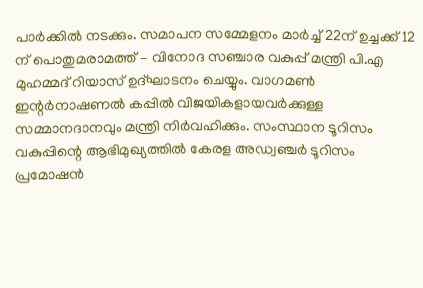പാര്‍ക്കില്‍ നടക്കും. സമാപന സമ്മേളനം മാര്‍ച്ച് 22ന് ഉച്ചക്ക് 12 ന് പൊതുമരാമത്ത് – വിനോദ സഞ്ചാര വകുപ്പ് മന്ത്രി പി.എ മുഹമ്മദ് റിയാസ് ഉദ്ഘാടനം ചെയ്യും. വാഗമണ്‍ ഇന്റര്‍നാഷണല്‍ കപ്പില്‍ വിജയികളായവര്‍ക്കുള്ള സമ്മാനദാനവും മന്ത്രി നിര്‍വഹിക്കും. സംസ്ഥാന ടൂറിസം വകുപ്പിന്റെ ആഭിമുഖ്യത്തില്‍ കേരള അഡ്വഞ്ചര്‍ ടൂറിസം പ്രമോഷന്‍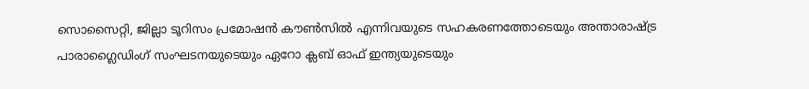സൊസൈറ്റി, ജില്ലാ ടൂറിസം പ്രമോഷന്‍ കൗണ്‍സില്‍ എന്നിവയുടെ സഹകരണത്തോടെയും അന്താരാഷ്ട്ര പാരാഗ്ലൈഡിംഗ് സംഘടനയുടെയും ഏറോ ക്ലബ് ഓഫ് ഇന്ത്യയുടെയും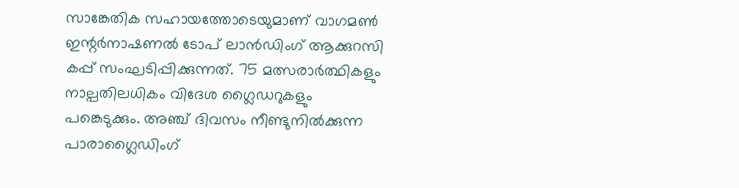സാങ്കേതിക സഹായത്തോടെയുമാണ് വാഗമണ്‍ ഇന്റര്‍നാഷണല്‍ ടോപ് ലാന്‍ഡിംഗ് ആക്കുറസി കപ്പ് സംഘടിപ്പിക്കുന്നത്. 75 മത്സരാര്‍ത്ഥികളും നാല്പതിലധികം വിദേശ ഗ്ലൈഡറുകളും പങ്കെടുക്കും. അഞ്ച് ദിവസം നീണ്ടുനില്‍ക്കുന്ന പാരാഗ്ലൈഡിംഗ്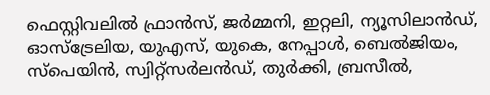ഫെസ്റ്റിവലില്‍ ഫ്രാന്‍സ്, ജര്‍മ്മനി, ഇറ്റലി, ന്യൂസിലാന്‍ഡ്, ഓസ്ട്രേലിയ, യുഎസ്, യുകെ, നേപ്പാള്‍, ബെല്‍ജിയം, സ്പെയിന്‍, സ്വിറ്റ്സര്‍ലന്‍ഡ്, തുര്‍ക്കി, ബ്രസീല്‍,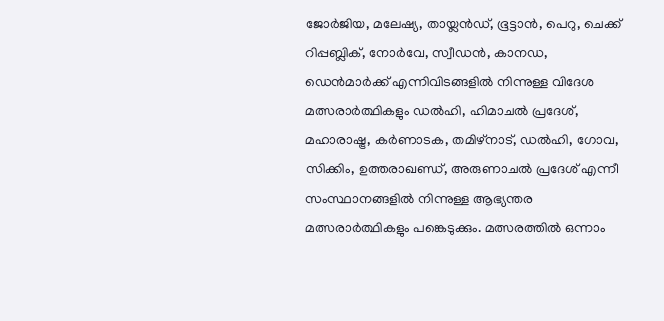ജോര്‍ജിയ, മലേഷ്യ, തായ്ലന്‍ഡ്, ഭൂട്ടാന്‍, പെറു, ചെക്ക് റിപ്പബ്ലിക്, നോര്‍വേ, സ്വീഡന്‍, കാനഡ, ഡെന്‍മാര്‍ക്ക് എന്നിവിടങ്ങളില്‍ നിന്നുള്ള വിദേശ മത്സരാര്‍ത്ഥികളും ഡല്‍ഹി, ഹിമാചല്‍ പ്രദേശ്, മഹാരാഷ്ട്ര, കര്‍ണാടക, തമിഴ്നാട്, ഡല്‍ഹി, ഗോവ, സിക്കിം, ഉത്തരാഖണ്ഡ്, അരുണാചല്‍ പ്രദേശ് എന്നീ സംസ്ഥാനങ്ങളില്‍ നിന്നുള്ള ആഭ്യന്തര മത്സരാര്‍ത്ഥികളും പങ്കെടുക്കും. മത്സരത്തില്‍ ഒന്നാം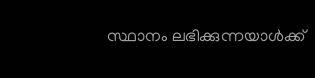സ്ഥാനം ലഭിക്കുന്നയാള്‍ക്ക്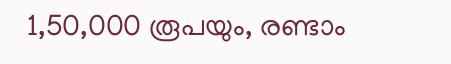1,50,000 രൂപയും, രണ്ടാം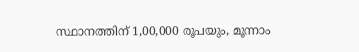സ്ഥാനത്തിന് 1,00,000 രൂപയും, മൂന്നാം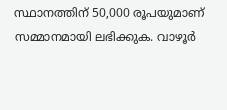സ്ഥാനത്തിന് 50,000 രൂപയുമാണ് സമ്മാനമായി ലഭിക്കുക. വാഴൂര്‍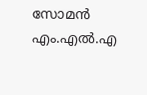സോമന്‍ എം.എല്‍.എ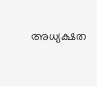അധ്യക്ഷത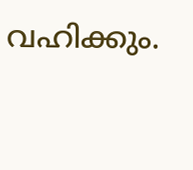വഹിക്കും.